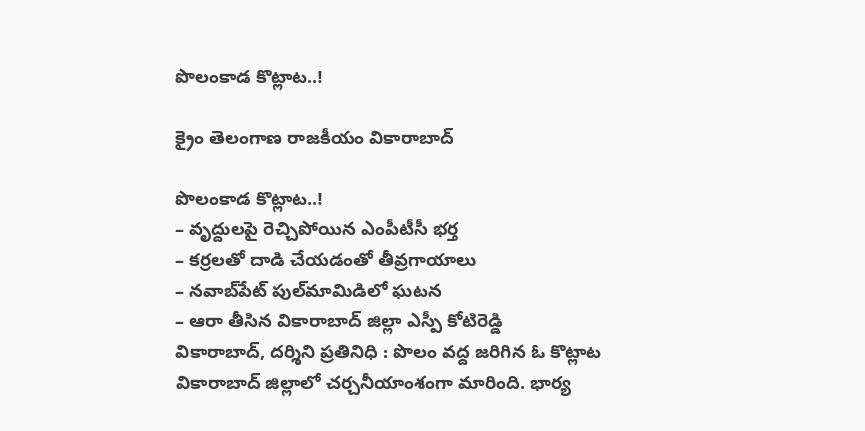పొలంకాడ కొట్లాట‌..!

క్రైం తెలంగాణ రాజకీయం వికారాబాద్

పొలంకాడ కొట్లాట‌..!
– వృద్దుల‌పై రెచ్చిపోయిన ఎంపీటీసీ భ‌ర్త
– క‌ర్ర‌ల‌తో దాడి చేయ‌డంతో తీవ్ర‌గాయాలు
– న‌వాబ్‌పేట్ పుల్‌మామిడిలో ఘ‌ట‌న
– ఆరా తీసిన‌ వికారాబాద్ జిల్లా ఎస్పీ కోటిరెడ్డి
వికారాబాద్, ద‌ర్శిని ప్ర‌తినిధి : పొలం వద్ద జ‌రిగిన ఓ కొట్లాట వికారాబాద్ జిల్లాలో చ‌ర్చ‌నీయాంశంగా మారింది. భార్య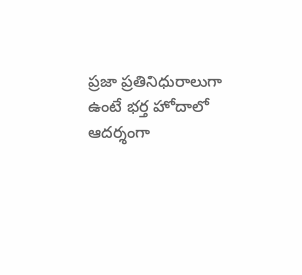ప్ర‌జా ప్ర‌తినిధురాలుగా ఉంటే భ‌ర్త హోదాలో ఆద‌ర్శంగా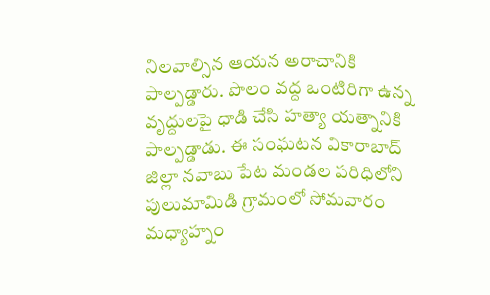నిల‌వాల్సిన ఆయ‌న అరాచానికి పాల్ప‌డ్డారు. పొలం వ‌ద్ద‌ ఒంటిరిగా ఉన్న వృద్దులపై ధాడి చేసి హత్యా యత్నానికి పాల్ప‌డ్డాడు. ఈ సంఘటన వికారాబాద్ జిల్లా నవాబు పేట మండల పరిధిలోని పులుమామిడి గ్రామంలో సోమవారం మధ్యాహ్నం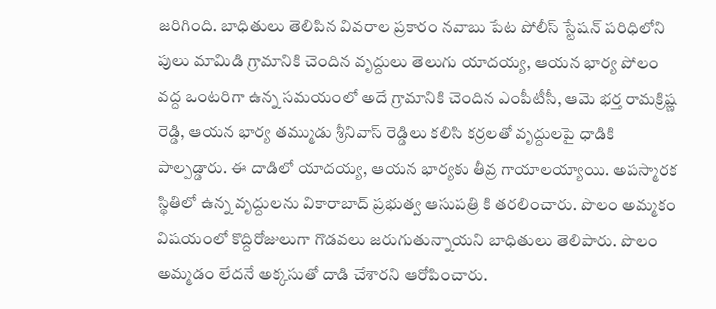జ‌రిగింది. బాధితులు తెలిపిన వివరాల ప్రకారం నవాబు పేట పోలీస్ స్టేషన్ పరిధిలోని పులు మామిడి గ్రామానికి చెందిన వృద్దులు తెలుగు యాదయ్య, ఆయన భార్య పోలం వద్ద ఒంటరిగా ఉన్న సమయంలో అదే గ్రామానికి చెందిన ఎంపీటీసీ, ఆమె భ‌ర్త రామక్రిష్ణ రెడ్డి, ఆయన భార్య తమ్ముడు శ్రీనివాస్ రెడ్డిలు కలిసి కర్రలతో వృద్దులపై ధాడికి పాల్పడ్డారు. ఈ దాడిలో యాదయ్య, ఆయన భార్యకు తీవ్ర గాయాలయ్యాయి. అపస్మారక స్థితిలో ఉన్న వృద్దులను వికారాబాద్ ప్రభుత్వ ఆసుపత్రి కి తరలించారు. పొలం అమ్మ‌కం విష‌యంలో కొద్దిరోజులుగా గొడ‌వ‌లు జ‌రుగుతున్నాయ‌ని బాధితులు తెలిపారు. పొలం అమ్మడం లేదనే అక్క‌సుతో దాడి చేశారని ఆరోపించారు.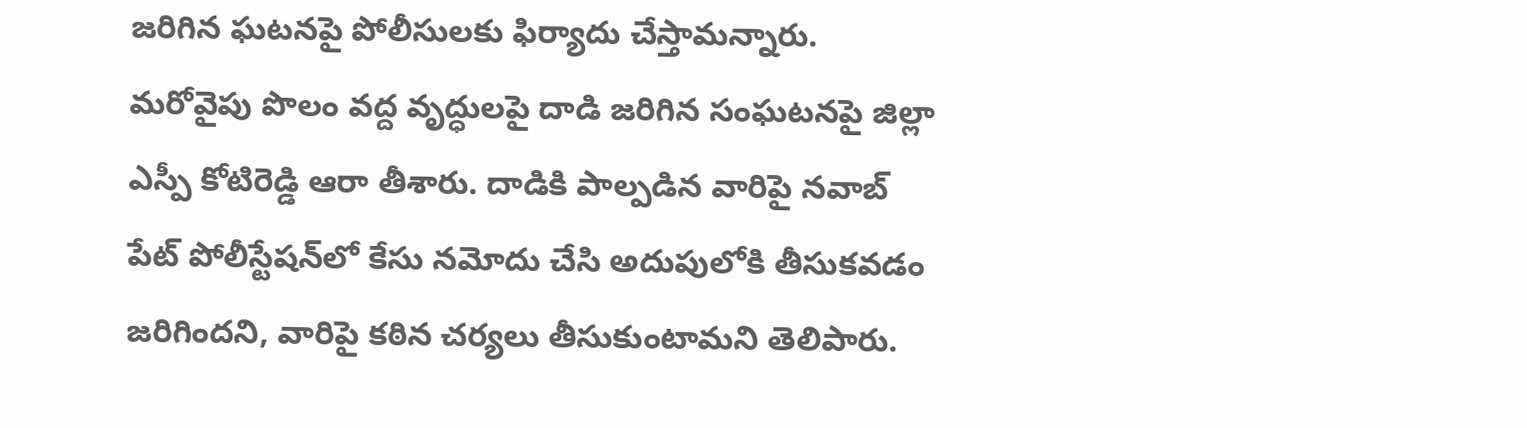జ‌రిగిన ఘ‌ట‌న‌పై పోలీసుల‌కు ఫిర్యాదు చేస్తామ‌న్నారు. మ‌రోవైపు పొలం వ‌ద్ద వృద్ధుల‌పై దాడి జ‌రిగిన సంఘ‌ట‌న‌పై జిల్లా ఎస్పీ కోటిరెడ్డి ఆరా తీశారు. దాడికి పాల్ప‌డిన వారిపై న‌వాబ్ పేట్ పోలీస్టేష‌న్‌లో కేసు న‌మోదు చేసి అదుపులోకి తీసుక‌వ‌డం జ‌రిగింద‌ని, వారిపై క‌ఠిన చ‌ర్య‌లు తీసుకుంటామ‌ని తెలిపారు.